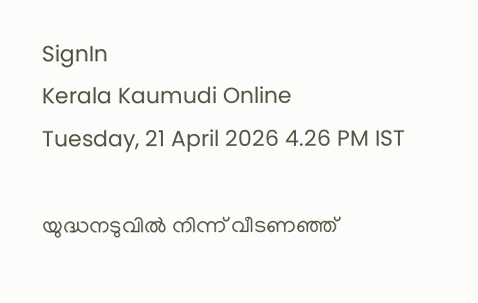SignIn
Kerala Kaumudi Online
Tuesday, 21 April 2026 4.26 PM IST

യുദ്ധനടുവിൽ നിന്ന് വീടണഞ്ഞ്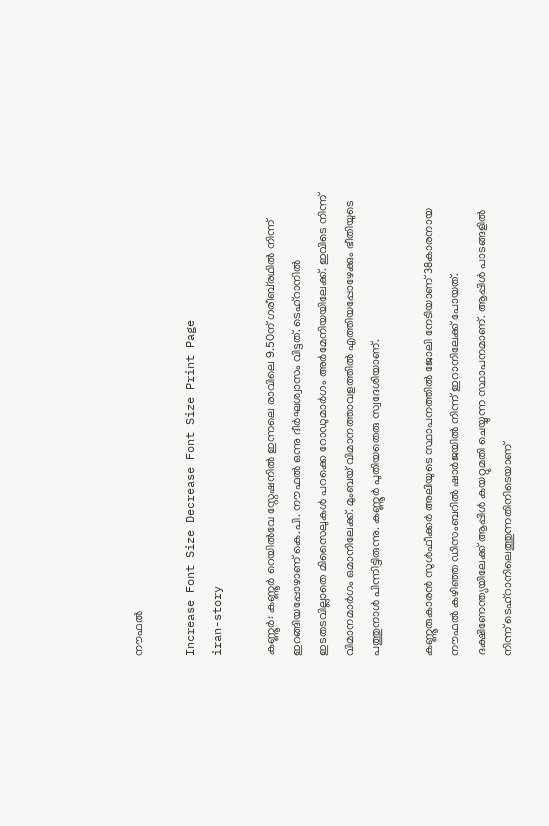നൗഫൽ

Increase Font Size Decrease Font Size Print Page
iran-story

കണ്ണൂർ: കണ്ണൂർ റെയിൽവേ സ്റ്റേഷനിൽ ഇന്നലെ രാവിലെ 9.50ന് ഗരീബ്‌രഥിൽ നിന്ന് ഇറങ്ങിയപ്പോഴാണ് കെ.പി. നൗഫൽ ഒന്നു ദീർഘശ്വാസം വിട്ടത്. ടെഹ്റാനിൽ ഇടതടവില്ലാതെ മിസൈലുകൾ പറക്കെ റോഡുമാർഗം അർമേനിയയിലേക്ക്. ഇവിടെ നിന്ന് വിമാനമാർഗം ഒമാനിലേക്ക്. മുംബയ് വിമാനത്താവളത്തിൽ എത്തിയപ്പോഴേക്കും ഭീതിയുടെ പത്തുനാൾ പിന്നിട്ടിരുന്നു. കണ്ണൂർ പുതിയതെരു സ്വദേശിയാണ്.

കണ്ണൂരുകാരൻ സുൾഫീക്കർ അലിയുടെ സ്ഥാപനത്തിൽ ജോലി നേടിയാണ് 38കാരനായ നൗഫൽ കഴിഞ്ഞ ഡിസംബറിൽ ഷാർജയിൽ നിന്ന് ഇറാനിലേക്ക് പോയത്. ദക്ഷിണേന്ത്യയിലേക്ക് ആപ്പിൾ കയറ്റുമതി ചെയ്യുന്ന സ്ഥാപനമാണ്. ആപ്പിൾ പാടങ്ങളിൽ നിന്ന് ടെഹ്‌റാനിലെത്തുന്നതിനിടെയാണ്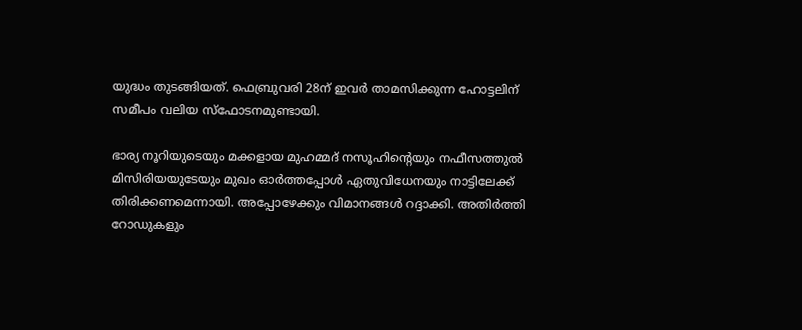യുദ്ധം തു‌ടങ്ങിയത്. ഫെബ്രുവരി 28ന് ഇവർ താമസിക്കുന്ന ഹോട്ടലിന് സമീപം വലിയ സ്‌ഫോടനമുണ്ടായി.

ഭാര്യ നൂറിയുടെയും മക്കളായ മുഹമ്മദ് നസൂഹിന്റെയും നഫീസത്തുൽ മിസിരിയയുടേയും മുഖം ഓർത്തപ്പോൾ ഏതുവിധേനയും നാട്ടിലേക്ക് തിരിക്കണമെന്നായി. അപ്പോഴേക്കും വിമാനങ്ങൾ റദ്ദാക്കി. അതിർത്തി റോഡുകളും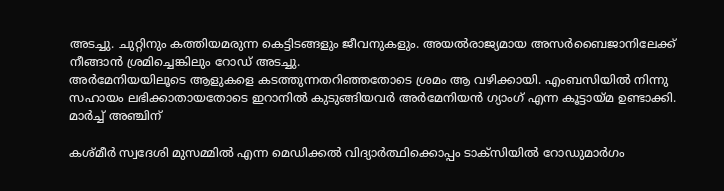അടച്ചു. ചുറ്റിനും കത്തിയമരുന്ന കെട്ടിടങ്ങളും ജീവനുകളും. അയൽരാജ്യമായ അസർബൈജാനിലേക്ക് നീങ്ങാൻ ശ്രമിച്ചെങ്കിലും റോഡ് അടച്ചു.
അർമേനിയയിലൂടെ ആളുകളെ കടത്തുന്നതറിഞ്ഞതോടെ ശ്രമം ആ വഴിക്കായി. എംബസിയിൽ നിന്നു സഹായം ലഭിക്കാതായതോടെ ഇറാനിൽ കുടുങ്ങിയവർ അർമേനിയൻ ഗ്യാംഗ് എന്ന കൂട്ടായ്മ ഉണ്ടാക്കി. മാർച്ച് അഞ്ചിന്

കശ്മീർ സ്വദേശി മുസമ്മിൽ എന്ന മെഡിക്കൽ വിദ്യാർത്ഥിക്കൊപ്പം ടാക്‌സിയിൽ റോഡുമാർഗം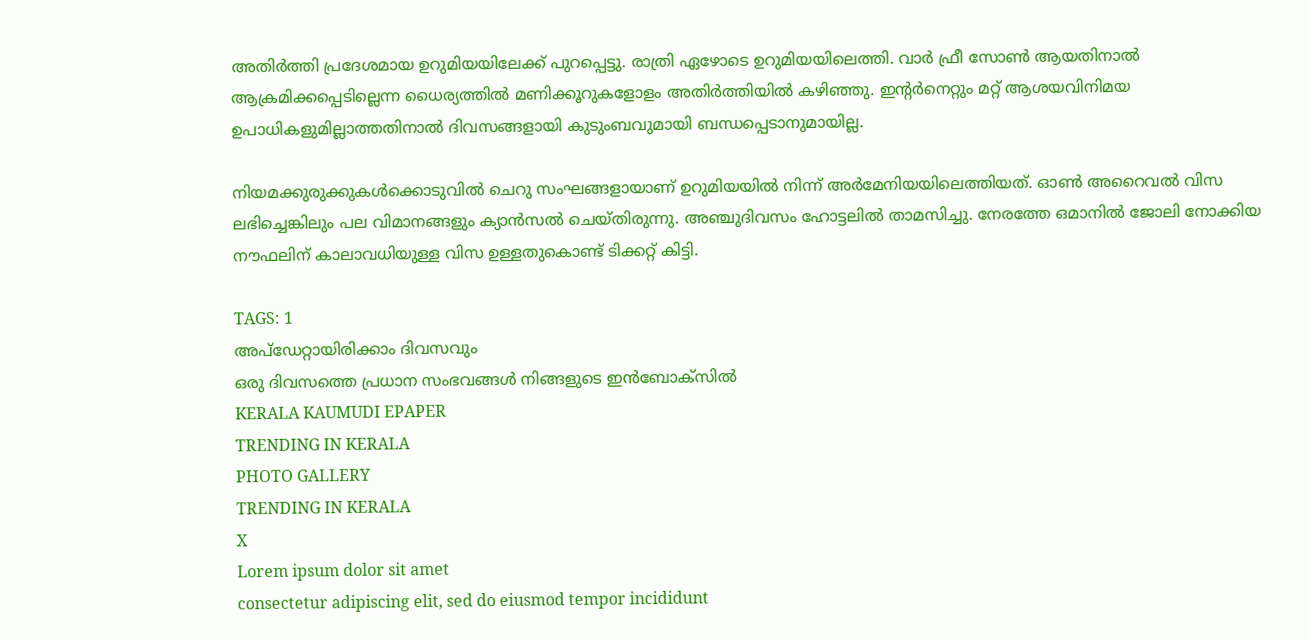അതിർത്തി പ്രദേശമായ ഉറുമിയയിലേക്ക് പുറപ്പെട്ടു. രാത്രി ഏഴോടെ ഉറുമിയയിലെത്തി. വാർ ഫ്രീ സോൺ ആയതിനാൽ ആക്രമിക്കപ്പെടില്ലെന്ന ധൈര്യത്തിൽ മണിക്കൂറുകളോളം അതിർത്തിയിൽ കഴിഞ്ഞു. ഇന്റർനെറ്റും മറ്റ് ആശയവിനിമയ ഉപാധികളുമില്ലാത്തതിനാൽ ദിവസങ്ങളായി കുടുംബവുമായി ബന്ധപ്പെടാനുമായില്ല.

നിയമക്കുരുക്കുകൾക്കൊടുവിൽ ചെറു സംഘങ്ങളായാണ് ഉറുമിയയിൽ നിന്ന് അർമേനിയയിലെത്തിയത്. ഓൺ അറൈവൽ വിസ ലഭിച്ചെങ്കിലും പല വിമാനങ്ങളും ക്യാൻസൽ ചെയ്തിരുന്നു. അഞ്ചുദിവസം ഹോട്ടലിൽ താമസിച്ചു. നേരത്തേ ഒമാനിൽ ജോലി നോക്കിയ നൗഫലിന് കാലാവധിയുള്ള വിസ ഉള്ളതുകൊണ്ട് ടിക്കറ്റ് കിട്ടി.

TAGS: 1
അപ്ഡേറ്റായിരിക്കാം ദിവസവും
ഒരു ദിവസത്തെ പ്രധാന സംഭവങ്ങൾ നിങ്ങളുടെ ഇൻബോക്സിൽ
KERALA KAUMUDI EPAPER
TRENDING IN KERALA
PHOTO GALLERY
TRENDING IN KERALA
X
Lorem ipsum dolor sit amet
consectetur adipiscing elit, sed do eiusmod tempor incididunt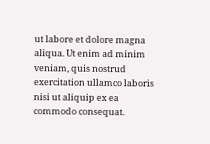ut labore et dolore magna aliqua. Ut enim ad minim veniam, quis nostrud exercitation ullamco laboris nisi ut aliquip ex ea commodo consequat.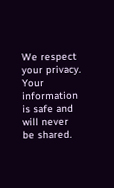We respect your privacy. Your information is safe and will never be shared.